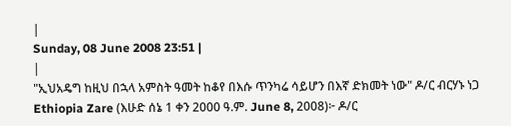|
Sunday, 08 June 2008 23:51 |
|
"ኢህአዴግ ከዚህ በኋላ አምስት ዓመት ከቆየ በእሱ ጥንካሬ ሳይሆን በእኛ ድክመት ነው" ዶ/ር ብርሃኑ ነጋ Ethiopia Zare (እሁድ ሰኔ 1 ቀን 2000 ዓ.ም. June 8, 2008)፦ ዶ/ር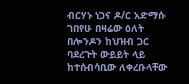ብርሃኑ ነጋና ዶ/ር አድማሱ ገበየሁ በዛሬው ዕለት በሎንዶን ከህዝብ ጋር ባደረጉት ውይይት ላይ ከተሰብሳቢው ለቀረቡላቸው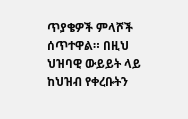ጥያቄዎች ምላሾች ሰጥተዋል። በዚህ ህዝባዊ ውይይት ላይ ከህዝብ የቀረቡትን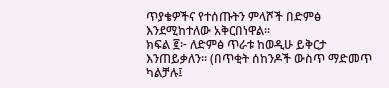ጥያቄዎችና የተሰጡትን ምላሾች በድምፅ እንደሚከተለው አቅርበነዋል።
ክፍል ፪፦ ለድምፅ ጥራቱ ከወዲሁ ይቅርታ እንጠይቃለን። (በጥቂት ሰከንዶች ውስጥ ማድመጥ ካልቻሉ፤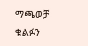ማጫወቻ ቁልፉን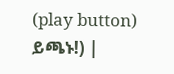(play button) ይጫኑ!) |